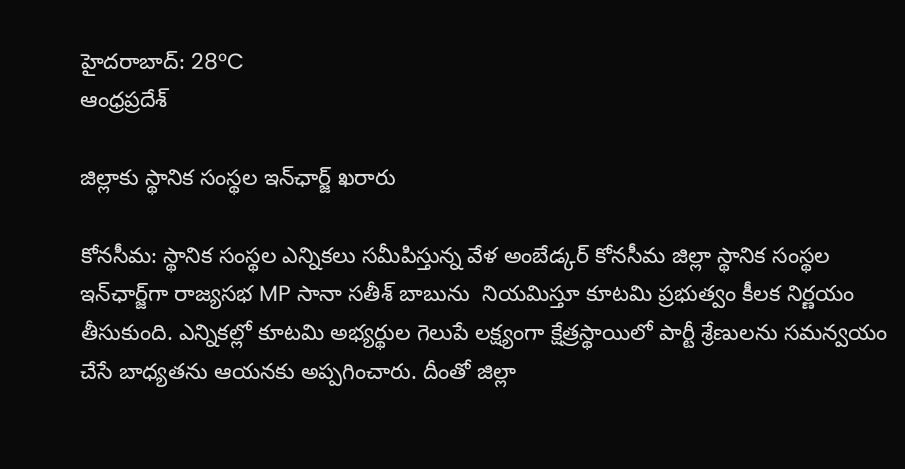హైదరాబాద్: 28°C
ఆంధ్రప్రదేశ్

జిల్లాకు స్థానిక సంస్థల ఇన్‌ఛార్జ్ ఖరారు

కోనసీమ: స్థానిక సంస్థల ఎన్నికలు సమీపిస్తున్న వేళ అంబేడ్కర్ కోనసీమ జిల్లా స్థానిక సంస్థల ఇన్‌ఛార్జ్‌గా రాజ్యసభ MP సానా సతీశ్ బాబును  నియమిస్తూ కూటమి ప్రభుత్వం కీలక నిర్ణయం తీసుకుంది. ఎన్నికల్లో కూటమి అభ్యర్థుల గెలుపే లక్ష్యంగా క్షేత్రస్థాయిలో పార్టీ శ్రేణులను సమన్వయం చేసే బాధ్యతను ఆయనకు అప్పగించారు. దీంతో జిల్లా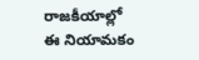రాజకీయాల్లో ఈ నియామకం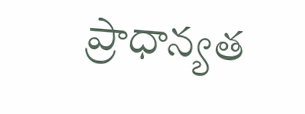ప్రాధాన్యత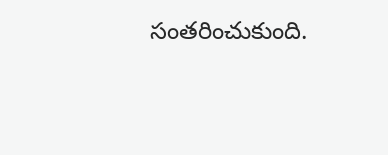సంతరించుకుంది.